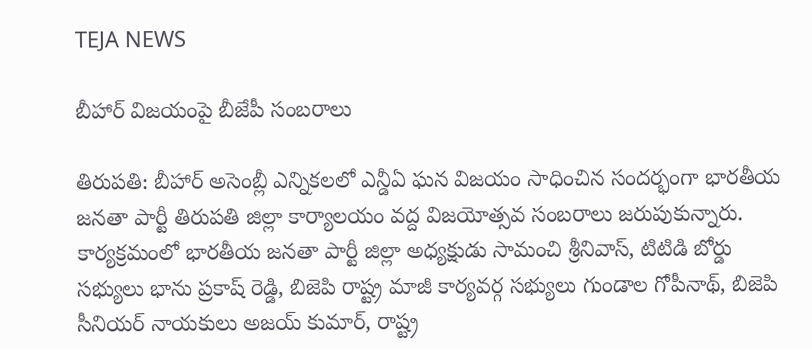TEJA NEWS

బీహార్ విజయంపై బీజేపీ సంబరాలు

తిరుపతి: బీహార్ అసెంబ్లీ ఎన్నికలలో ఎన్డీఏ ఘన విజయం సాధించిన సందర్భంగా భారతీయ జనతా పార్టీ తిరుపతి జిల్లా కార్యాలయం వద్ద విజయోత్సవ సంబరాలు జరుపుకున్నారు. కార్యక్రమంలో భారతీయ జనతా పార్టీ జిల్లా అధ్యక్షుడు సామంచి శ్రీనివాస్, టిటిడి బోర్డు సభ్యులు భాను ప్రకాష్ రెడ్డి, బిజెపి రాష్ట్ర మాజీ కార్యవర్గ సభ్యులు గుండాల గోపీనాథ్, బిజెపి సీనియర్ నాయకులు అజయ్ కుమార్, రాష్ట్ర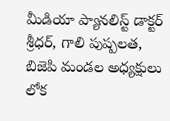మీడియా ప్యానలిస్ట్ డాక్టర్ శ్రీధర్, గాలి పుష్పలత, బిజెపి మండల అధ్యక్షులు లోక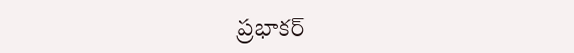ప్రభాకర్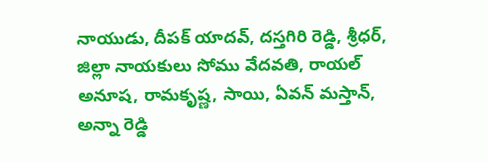నాయుడు, దీపక్ యాదవ్, దస్తగిరి రెడ్డి, శ్రీధర్, జిల్లా నాయకులు సోము వేదవతి, రాయల్ అనూష, రామకృష్ణ, సాయి, ఏవన్ మస్తాన్, అన్నా రెడ్డి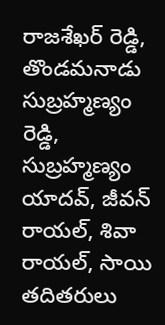రాజశేఖర్ రెడ్డి, తొండమనాడు సుబ్రహ్మణ్యం రెడ్డి, సుబ్రహ్మణ్యం యాదవ్, జీవన్ రాయల్, శివా రాయల్, సాయి తదితరులు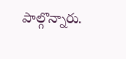పాల్గొన్నారు.